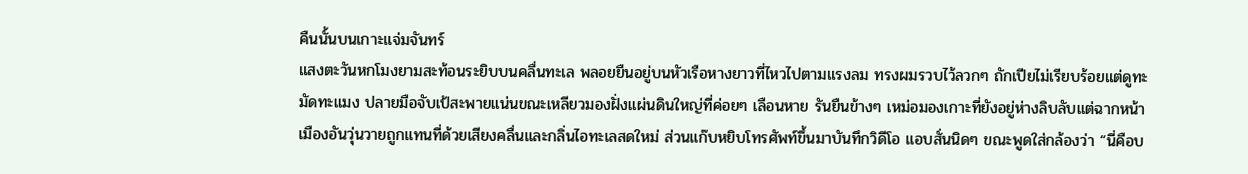คืนนั้นบนเกาะแจ่มจันทร์
แสงตะวันหกโมงยามสะท้อนระยิบบนคลื่นทะเล พลอยยืนอยู่บนหัวเรือหางยาวที่ไหวไปตามแรงลม ทรงผมรวบไว้ลวกๆ ถักเปียไม่เรียบร้อยแต่ดูทะมัดทะแมง ปลายมือจับเป้สะพายแน่นขณะเหลียวมองฝั่งแผ่นดินใหญ่ที่ค่อยๆ เลือนหาย รันยืนข้างๆ เหม่อมองเกาะที่ยังอยู่ห่างลิบลับแต่ฉากหน้าเมืองอันวุ่นวายถูกแทนที่ด้วยเสียงคลื่นและกลิ่นไอทะเลสดใหม่ ส่วนแก๊บหยิบโทรศัพท์ขึ้นมาบันทึกวิดีโอ แอบสั่นนิดๆ ขณะพูดใส่กล้องว่า “นี่คือบ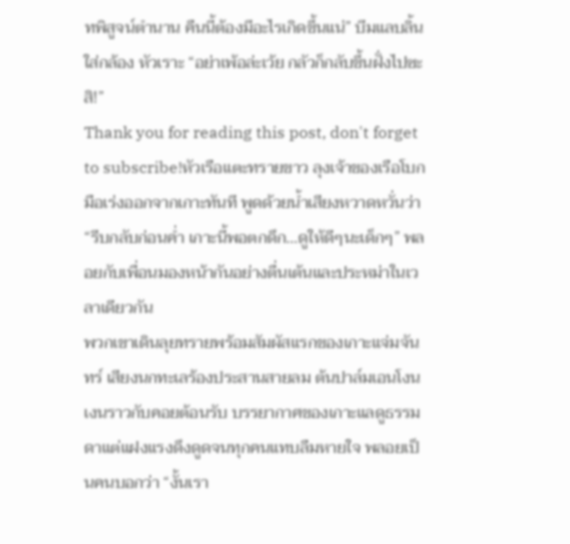ทพิสูจน์ตำนาน คืนนี้ต้องมีอะไรเกิดขึ้นแน่” บีมแลบลิ้นใส่กล้อง หัวเราะ “อย่าเพ้อล่ะเว้ย กลัวก็กลับขึ้นฝั่งไปซะสิ!”
Thank you for reading this post, don't forget to subscribe!หัวเรือแตะทรายขาว ลุงเจ้าของเรือโบกมือเร่งออกจากเกาะทันที พูดด้วยน้ำเสียงหวาดหวั่นว่า “รีบกลับก่อนค่ำ เกาะนี้พอตกดึก…ดูให้ดีๆนะเด็กๆ” พลอยกับเพื่อนมองหน้ากันอย่างตื่นเต้นและประหม่าในเวลาเดียวกัน
พวกเขาเดินลุยทรายพร้อมสัมผัสแรกของเกาะแจ่มจันทร์ เสียงนกทะเลร้องประสานสายลม ต้นปาล์มเอนโงนเงนราวกับคอยต้อนรับ บรรยากาศของเกาะแลดูธรรมดาแต่แฝงแรงดึงดูดจนทุกคนแทบลืมหายใจ พลอยเป็นคนบอกว่า “งั้นเรา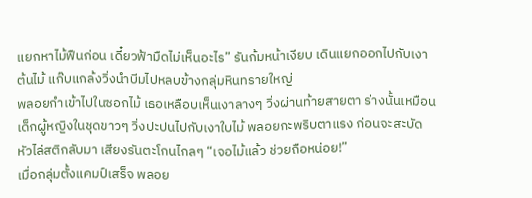แยกหาไม้ฟืนก่อน เดี๋ยวฟ้ามืดไม่เห็นอะไร” รันก้มหน้าเงียบ เดินแยกออกไปกับเงาต้นไม้ แก๊บแกล้งวิ่งนำบีมไปหลบข้างกลุ่มหินทรายใหญ่
พลอยกำเข้าไปในซอกไม้ เธอเหลือบเห็นเงาลางๆ วิ่งผ่านท้ายสายตา ร่างนั้นเหมือนเด็กผู้หญิงในชุดขาวๆ วิ่งปะปนไปกับเงาใบไม้ พลอยกะพริบตาแรง ก่อนจะสะบัดหัวไล่สติกลับมา เสียงรันตะโกนไกลๆ “เจอไม้แล้ว ช่วยถือหน่อย!”
เมื่อกลุ่มตั้งแคมป์เสร็จ พลอย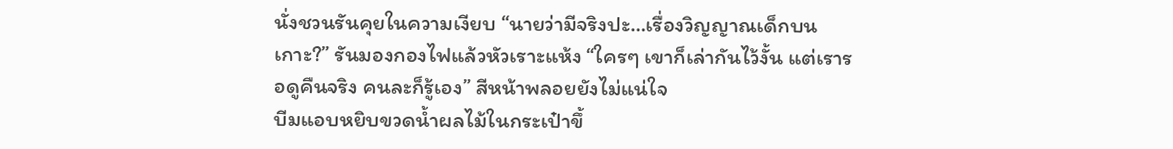นั่งชวนรันคุยในความเงียบ “นายว่ามีจริงปะ…เรื่องวิญญาณเด็กบนเกาะ?” รันมองกองไฟแล้วหัวเราะแห้ง “ใครๆ เขาก็เล่ากันไว้งั้น แต่เรารอดูคืนจริง คนละก็รู้เอง” สีหน้าพลอยยังไม่แน่ใจ
บีมแอบหยิบขวดน้ำผลไม้ในกระเป๋าขึ้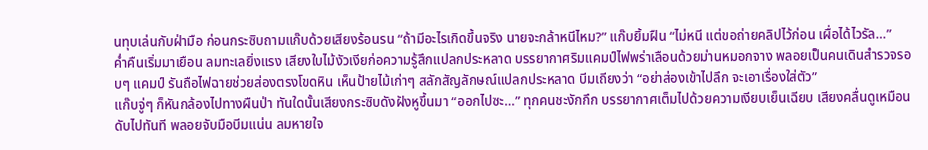นทุบเล่นกับฝ่ามือ ก่อนกระซิบถามแก๊บด้วยเสียงร้อนรน “ถ้ามีอะไรเกิดขึ้นจริง นายจะกล้าหนีไหม?” แก๊บยิ้มฝืน “ไม่หนี แต่ขอถ่ายคลิปไว้ก่อน เผื่อได้ไวรัล…”
ค่ำคืนเริ่มมาเยือน ลมทะเลยิ่งแรง เสียงใบไม้งัวเงียก่อความรู้สึกแปลกประหลาด บรรยากาศริมแคมป์ไฟพร่าเลือนด้วยม่านหมอกจาง พลอยเป็นคนเดินสำรวจรอบๆ แคมป์ รันถือไฟฉายช่วยส่องตรงโขดหิน เห็นป้ายไม้เก่าๆ สลักสัญลักษณ์แปลกประหลาด บีมเถียงว่า “อย่าส่องเข้าไปลึก จะเอาเรื่องใส่ตัว”
แก๊บจู่ๆ ก็หันกล้องไปทางผืนป่า ทันใดนั้นเสียงกระซิบดังฝังหูขึ้นมา “ออกไปซะ…” ทุกคนชะงักกึก บรรยากาศเต็มไปด้วยความเงียบเย็นเฉียบ เสียงคลื่นดูเหมือนดับไปทันที พลอยจับมือบีมแน่น ลมหายใจ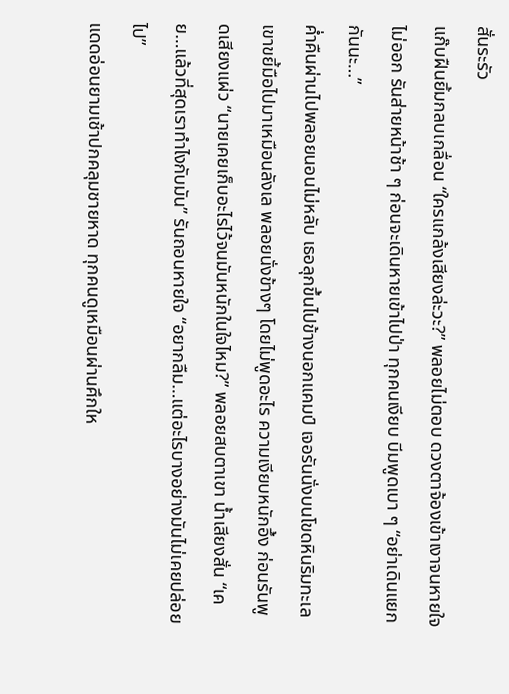สั่นระรัว
แก๊บฝืนยิ้มกลบเกลื่อน “ใครแกล้งเสียงล่ะวะ?” พลอยไม่ตอบ ดวงตาจ้องเข้าเงาจนหายใจไม่ออก รันส่ายหน้าช้า ๆ ก่อนจะเดินหายเข้าไปป่า ทุกคนเงียบ บีมพูดเบา ๆ “อย่าเดินแยกกันนะ…”
ค่ำคืนผ่านไปพลอยนอนไม่หลับ เธอลุกขึ้นไปข้างนอกแคมป์ เจอรันนั่งบนโขดหินริมทะเล เขาขยี้มือไปมาเหมือนลังเล พลอยนั่งข้างๆ โดยไม่พูดอะไร ความเงียบหนักอึ้ง ก่อนรันพูดเสียงแผ่ว “นายเคยเก็บอะไรไว้จนมันหนักในใจไหม?” พลอยสบตาเขา น้ำเสียงสั่น “เคย…แล้วที่สุดเราทำไงกับมัน” รันถอนหายใจ “อยากลืม…แต่อะไรบางอย่างมันไม่เคยปล่อยไป”
แดดอ่อนยามเช้าปกคลุมชายหาด ทุกคนดูเหมือนผ่านศึกให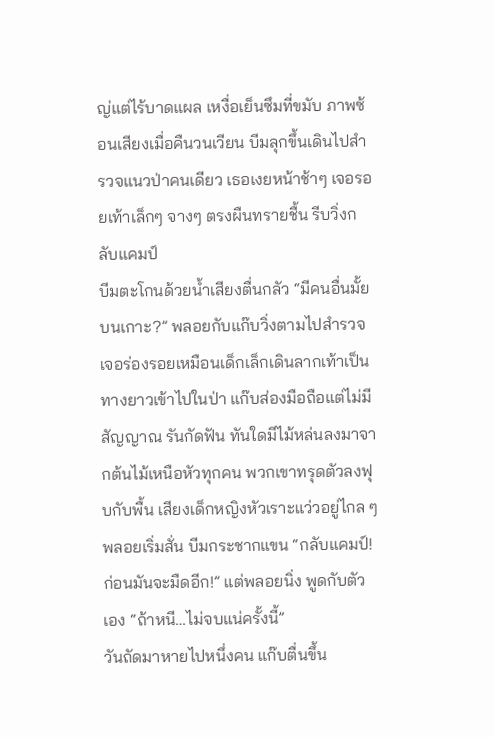ญ่แต่ไร้บาดแผล เหงื่อเย็นซึมที่ขมับ ภาพซ้อนเสียงเมื่อคืนวนเวียน บีมลุกขึ้นเดินไปสำรวจแนวป่าคนเดียว เธอเงยหน้าช้าๆ เจอรอยเท้าเล็กๆ จางๆ ตรงผืนทรายชื้น รีบวิ่งกลับแคมป์
บีมตะโกนด้วยน้ำเสียงตื่นกลัว “มีคนอื่นมั้ยบนเกาะ?” พลอยกับแก๊บวิ่งตามไปสำรวจ เจอร่องรอยเหมือนเด็กเล็กเดินลากเท้าเป็นทางยาวเข้าไปในป่า แก๊บส่องมือถือแต่ไม่มีสัญญาณ รันกัดฟัน ทันใดมีไม้หล่นลงมาจากต้นไม้เหนือหัวทุกคน พวกเขาทรุดตัวลงฟุบกับพื้น เสียงเด็กหญิงหัวเราะแว่วอยู่ไกล ๆ
พลอยเริ่มสั่น บีมกระชากแขน “กลับแคมป์! ก่อนมันจะมืดอีก!” แต่พลอยนิ่ง พูดกับตัวเอง “ถ้าหนี…ไม่จบแน่ครั้งนี้”
วันถัดมาหายไปหนึ่งคน แก๊บตื่นขึ้น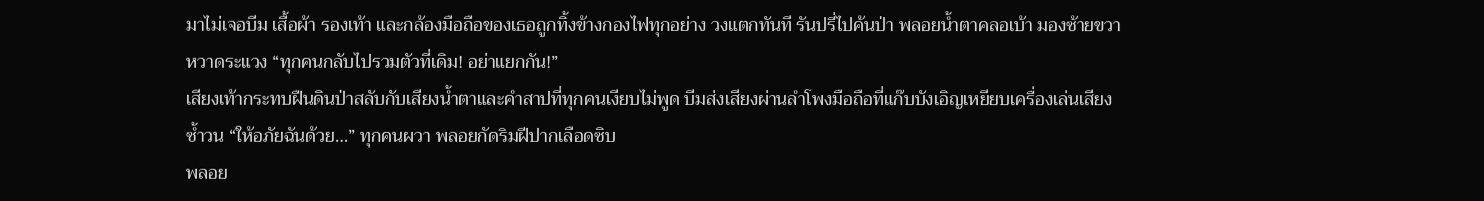มาไม่เจอบีม เสื้อผ้า รองเท้า และกล้องมือถือของเธอถูกทิ้งข้างกองไฟทุกอย่าง วงแตกทันที รันปรี่ไปค้นป่า พลอยน้ำตาคลอเบ้า มองซ้ายขวาหวาดระแวง “ทุกคนกลับไปรวมตัวที่เดิม! อย่าแยกกัน!”
เสียงเท้ากระทบฝืนดินป่าสลับกับเสียงน้ำตาและคำสาปที่ทุกคนเงียบไม่พูด บีมส่งเสียงผ่านลำโพงมือถือที่แก๊บบังเอิญเหยียบเครื่องเล่นเสียงซ้ำวน “ให้อภัยฉันด้วย…” ทุกคนผวา พลอยกัดริมฝีปากเลือดซิบ
พลอย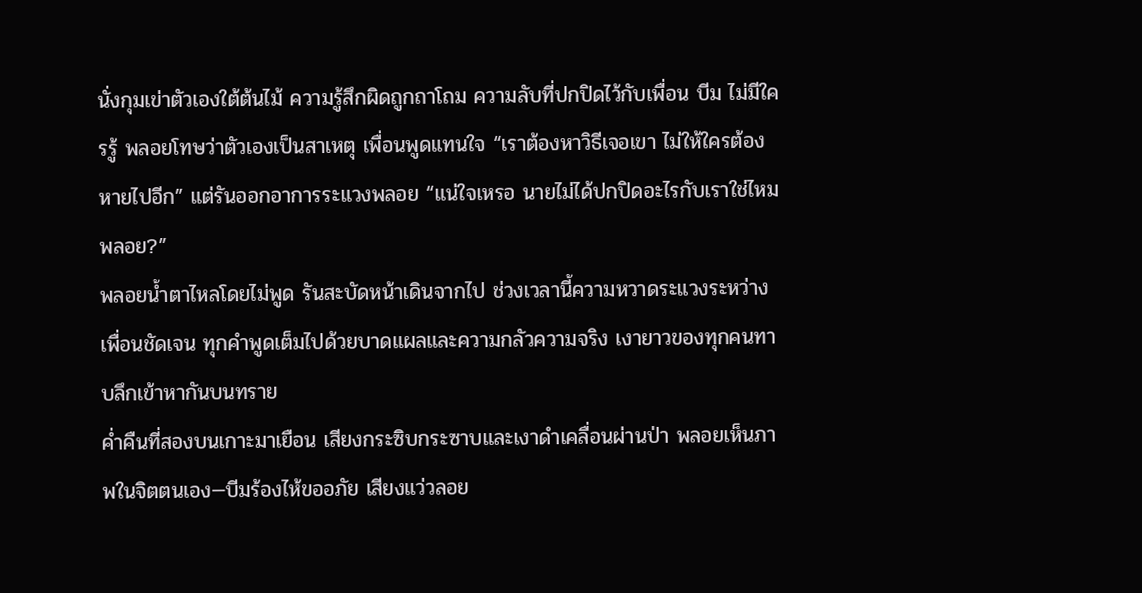นั่งกุมเข่าตัวเองใต้ต้นไม้ ความรู้สึกผิดถูกถาโถม ความลับที่ปกปิดไว้กับเพื่อน บีม ไม่มีใครรู้ พลอยโทษว่าตัวเองเป็นสาเหตุ เพื่อนพูดแทนใจ “เราต้องหาวิธีเจอเขา ไม่ให้ใครต้องหายไปอีก” แต่รันออกอาการระแวงพลอย “แน่ใจเหรอ นายไม่ได้ปกปิดอะไรกับเราใช่ไหมพลอย?”
พลอยน้ำตาไหลโดยไม่พูด รันสะบัดหน้าเดินจากไป ช่วงเวลานี้ความหวาดระแวงระหว่างเพื่อนชัดเจน ทุกคำพูดเต็มไปด้วยบาดแผลและความกลัวความจริง เงายาวของทุกคนทาบลึกเข้าหากันบนทราย
ค่ำคืนที่สองบนเกาะมาเยือน เสียงกระซิบกระซาบและเงาดำเคลื่อนผ่านป่า พลอยเห็นภาพในจิตตนเอง—บีมร้องไห้ขออภัย เสียงแว่วลอย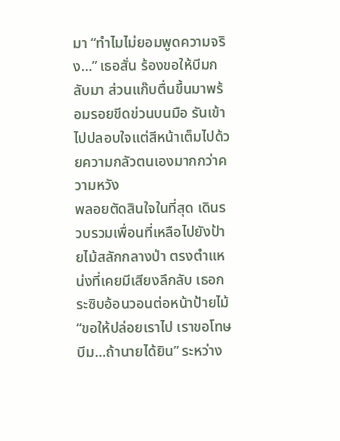มา “ทำไมไม่ยอมพูดความจริง…” เธอสั่น ร้องขอให้บีมกลับมา ส่วนแก๊บตื่นขึ้นมาพร้อมรอยขีดข่วนบนมือ รันเข้าไปปลอบใจแต่สีหน้าเต็มไปด้วยความกลัวตนเองมากกว่าความหวัง
พลอยตัดสินใจในที่สุด เดินรวบรวมเพื่อนที่เหลือไปยังป้ายไม้สลักกลางป่า ตรงตำแหน่งที่เคยมีเสียงลึกลับ เธอกระซิบอ้อนวอนต่อหน้าป้ายไม้ “ขอให้ปล่อยเราไป เราขอโทษ บีม…ถ้านายได้ยิน” ระหว่าง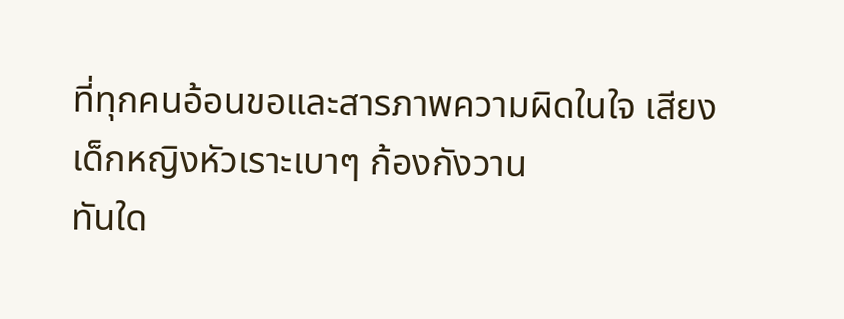ที่ทุกคนอ้อนขอและสารภาพความผิดในใจ เสียงเด็กหญิงหัวเราะเบาๆ ก้องกังวาน
ทันใด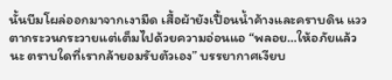นั้นบีมโผล่ออกมาจากเงามืด เสื้อผ้ายังเปื้อนน้ำค้างและคราบดิน แววตากระวนกระวายแต่เต็มไปด้วยความอ่อนแอ “พลอย…ให้อภัยแล้วนะ ตราบใดที่เรากล้ายอมรับตัวเอง” บรรยากาศเงียบ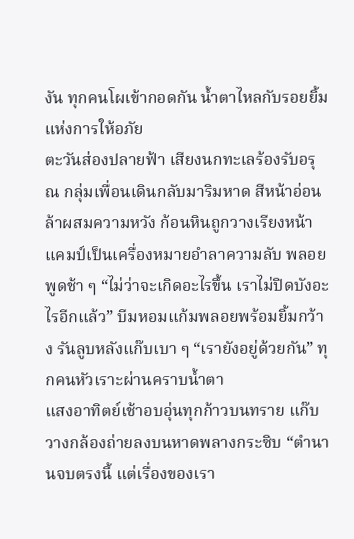งัน ทุกคนโผเข้ากอดกัน น้ำตาไหลกับรอยยิ้มแห่งการให้อภัย
ตะวันส่องปลายฟ้า เสียงนกทะเลร้องรับอรุณ กลุ่มเพื่อนเดินกลับมาริมหาด สีหน้าอ่อนล้าผสมความหวัง ก้อนหินถูกวางเรียงหน้าแคมป์เป็นเครื่องหมายอำลาความลับ พลอยพูดช้า ๆ “ไม่ว่าจะเกิดอะไรขึ้น เราไม่ปิดบังอะไรอีกแล้ว” บีมหอมแก้มพลอยพร้อมยิ้มกว้าง รันลูบหลังแก๊บเบา ๆ “เรายังอยู่ด้วยกัน” ทุกคนหัวเราะผ่านคราบน้ำตา
แสงอาทิตย์เช้าอบอุ่นทุกก้าวบนทราย แก๊บวางกล้องถ่ายลงบนหาดพลางกระซิบ “ตำนานจบตรงนี้ แต่เรื่องของเรา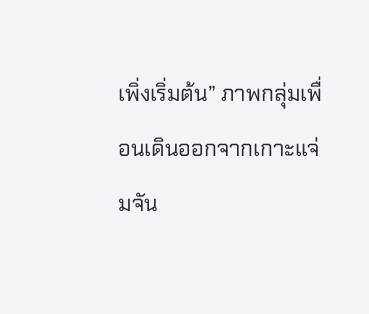เพิ่งเริ่มต้น” ภาพกลุ่มเพื่อนเดินออกจากเกาะแจ่มจัน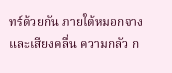ทร์ด้วยกัน ภายใต้หมอกจางและเสียงคลื่น ความกลัว ก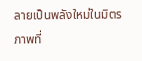ลายเป็นพลังใหม่ในมิตรภาพที่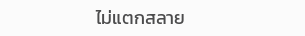ไม่แตกสลาย